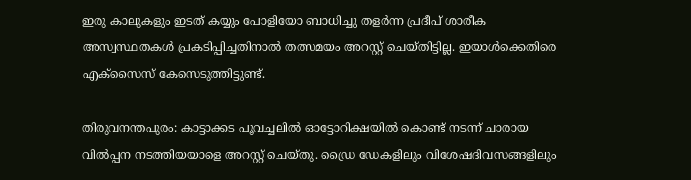ഇരു കാലുകളും ഇടത് കയ്യും പോളിയോ ബാധിച്ചു തളർന്ന പ്രദീപ് ശാരീക അസ്വസ്ഥതകൾ പ്രകടിപ്പിച്ചതിനാൽ തത്സമയം അറസ്റ്റ് ചെയ്തിട്ടില്ല. ഇയാൾക്കെതിരെ എക്സൈസ് കേസെടുത്തിട്ടുണ്ട്.

തിരുവനന്തപുരം: കാട്ടാക്കട പൂവച്ചലിൽ ഓട്ടോറിക്ഷയിൽ കൊണ്ട് നടന്ന് ചാരായ വിൽപ്പന നടത്തിയയാളെ അറസ്റ്റ് ചെയ്തു. ഡ്രൈ ഡേകളിലും വിശേഷദിവസങ്ങളിലും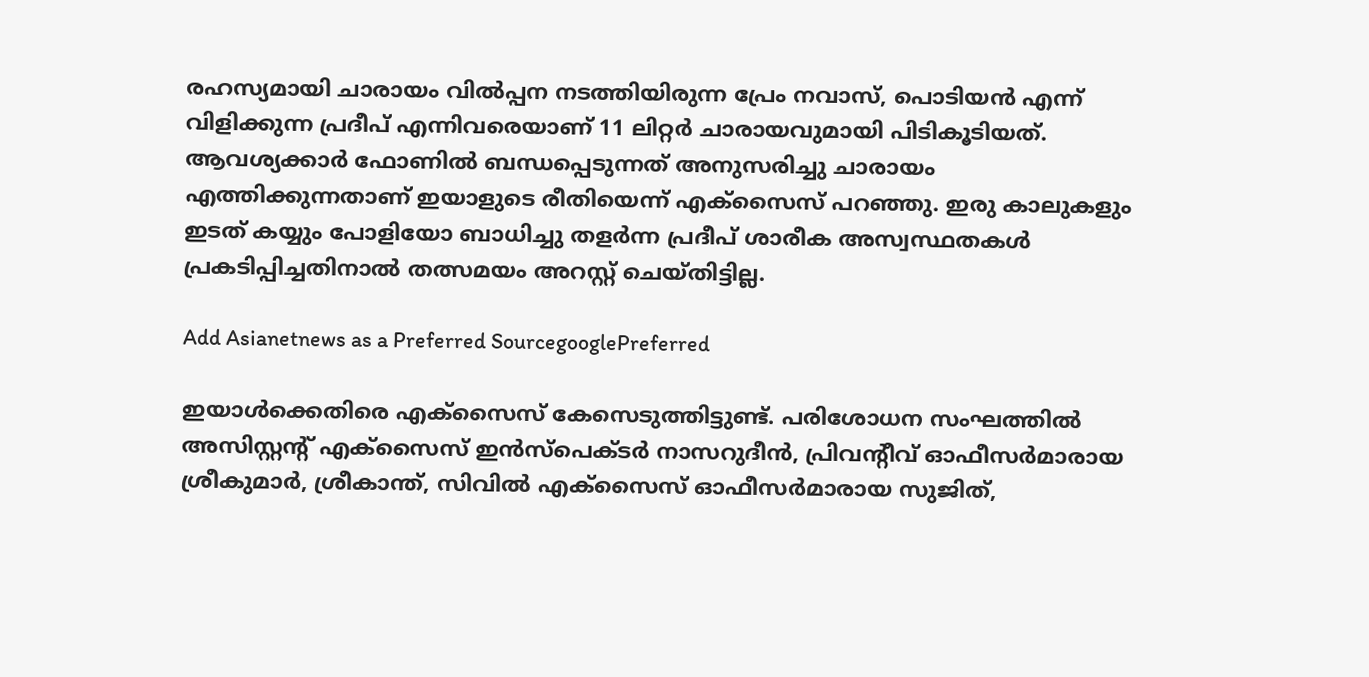രഹസ്യമായി ചാരായം വിൽപ്പന നടത്തിയിരുന്ന പ്രേം നവാസ്, പൊടിയൻ എന്ന് വിളിക്കുന്ന പ്രദീപ് എന്നിവരെയാണ് 11 ലിറ്റർ ചാരായവുമായി പിടികൂടിയത്. ആവശ്യക്കാർ ഫോണിൽ ബന്ധപ്പെടുന്നത് അനുസരിച്ചു ചാരായം എത്തിക്കുന്നതാണ് ഇയാളുടെ രീതിയെന്ന് എക്സൈസ് പറഞ്ഞു. ഇരു കാലുകളും ഇടത് കയ്യും പോളിയോ ബാധിച്ചു തളർന്ന പ്രദീപ് ശാരീക അസ്വസ്ഥതകൾ പ്രകടിപ്പിച്ചതിനാൽ തത്സമയം അറസ്റ്റ് ചെയ്തിട്ടില്ല.

Add Asianetnews as a Preferred SourcegooglePreferred

ഇയാൾക്കെതിരെ എക്സൈസ് കേസെടുത്തിട്ടുണ്ട്. പരിശോധന സംഘത്തിൽ അസിസ്റ്റന്റ് എക്സൈസ് ഇൻസ്‌പെക്ടർ നാസറുദീൻ, പ്രിവന്റീവ് ഓഫീസർമാരായ ശ്രീകുമാർ, ശ്രീകാന്ത്, സിവിൽ എക്സൈസ് ഓഫീസർമാരായ സുജിത്,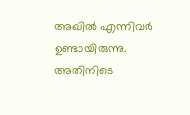അഖിൽ എന്നിവർ ഉണ്ടായിരുന്നു. അതിനിടെ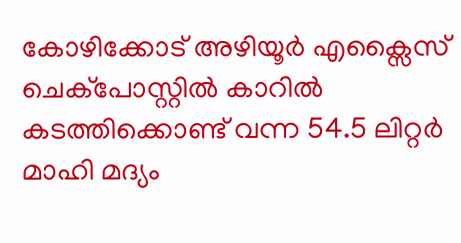കോഴിക്കോട് അഴിയൂർ എക്സൈസ് ചെക്പോസ്റ്റിൽ കാറിൽ കടത്തിക്കൊണ്ട് വന്ന 54.5 ലിറ്റർ മാഹി മദ്യം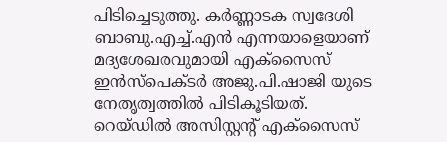പിടിച്ചെടുത്തു. കർണ്ണാടക സ്വദേശി ബാബു.എച്ച്.എൻ എന്നയാളെയാണ് മദ്യശേഖരവുമായി എക്സൈസ് ഇൻസ്പെക്ടർ അജു.പി.ഷാജി യുടെ നേതൃത്വത്തിൽ പിടികൂടിയത്. റെയ്ഡിൽ അസിസ്റ്റന്റ് എക്സൈസ്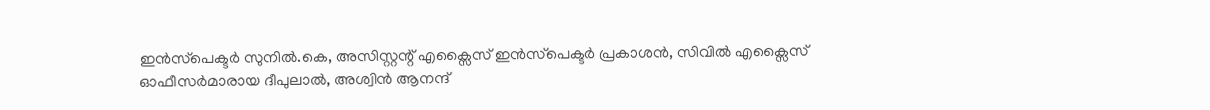ഇൻസ്‌പെക്ടർ സുനിൽ.കെ, അസിസ്റ്റന്റ് എക്സൈസ് ഇൻസ്‌പെക്ടർ പ്രകാശൻ, സിവിൽ എക്സൈസ് ഓഫീസർമാരായ ദീപുലാൽ, അശ്വിൻ ആനന്ദ്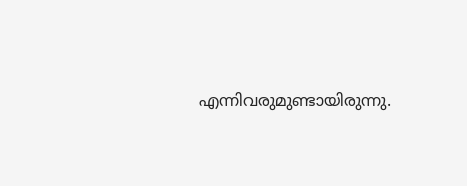എന്നിവരുമുണ്ടായിരുന്നു.